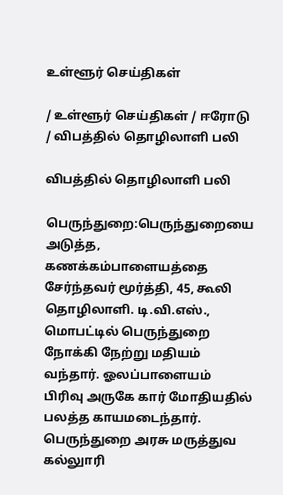உள்ளூர் செய்திகள்

/ உள்ளூர் செய்திகள் / ஈரோடு / விபத்தில் தொழிலாளி பலி

விபத்தில் தொழிலாளி பலி

பெருந்துறை:பெருந்துறையை அடுத்த, கணக்கம்பாளையத்தை சேர்ந்தவர் மூர்த்தி, 45, கூலி தொழிலாளி. டி.வி.எஸ்., மொபட்டில் பெருந்துறை நோக்கி நேற்று மதியம் வந்தார். ஓலப்பாளையம் பிரிவு அருகே கார் மோதியதில் பலத்த காயமடைந்தார். பெருந்துறை அரசு மருத்துவ கல்லுாரி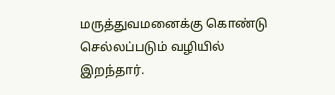மருத்துவமனைக்கு கொண்டு செல்லப்படும் வழியில் இறந்தார்.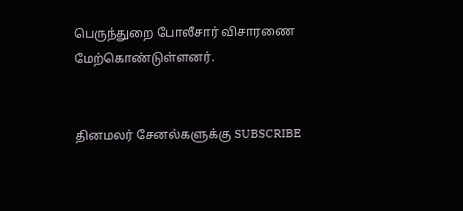பெருந்துறை போலீசார் விசாரணை மேற்கொண்டுள்ளனர்.


தினமலர் சேனல்களுக்கு SUBSCRIBE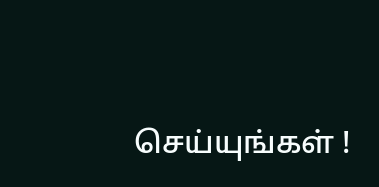செய்யுங்கள் !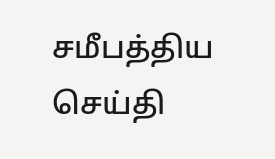சமீபத்திய செய்தி